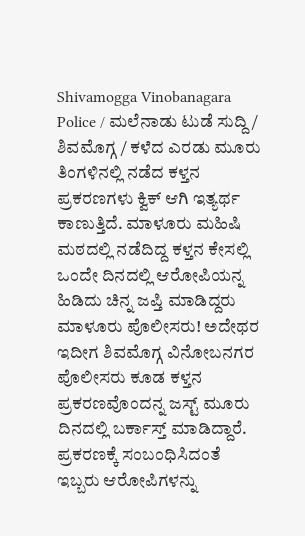Shivamogga Vinobanagara Police / ಮಲೆನಾಡು ಟುಡೆ ಸುದ್ದಿ / ಶಿವಮೊಗ್ಗ / ಕಳೆದ ಎರಡು ಮೂರು ತಿಂಗಳಿನಲ್ಲಿ ನಡೆದ ಕಳ್ತನ ಪ್ರಕರಣಗಳು ಕ್ವಿಕ್ ಆಗಿ ಇತ್ಯರ್ಥ ಕಾಣುತ್ತಿದೆ. ಮಾಳೂರು ಮಹಿಷಿ ಮಠದಲ್ಲಿ ನಡೆದಿದ್ದ ಕಳ್ತನ ಕೇಸಲ್ಲಿ ಒಂದೇ ದಿನದಲ್ಲಿ ಆರೋಪಿಯನ್ನ ಹಿಡಿದು ಚಿನ್ನ ಜಪ್ತಿ ಮಾಡಿದ್ದರು ಮಾಳೂರು ಪೊಲೀಸರು! ಅದೇಥರ ಇದೀಗ ಶಿವಮೊಗ್ಗ ವಿನೋಬನಗರ ಪೊಲೀಸರು ಕೂಡ ಕಳ್ತನ ಪ್ರಕರಣವೊಂದನ್ನ ಜಸ್ಟ್ ಮೂರು ದಿನದಲ್ಲಿ ಬರ್ಕಾಸ್ತ್ ಮಾಡಿದ್ದಾರೆ. ಪ್ರಕರಣಕ್ಕೆ ಸಂಬಂಧಿಸಿದಂತೆ ಇಬ್ಬರು ಆರೋಪಿಗಳನ್ನು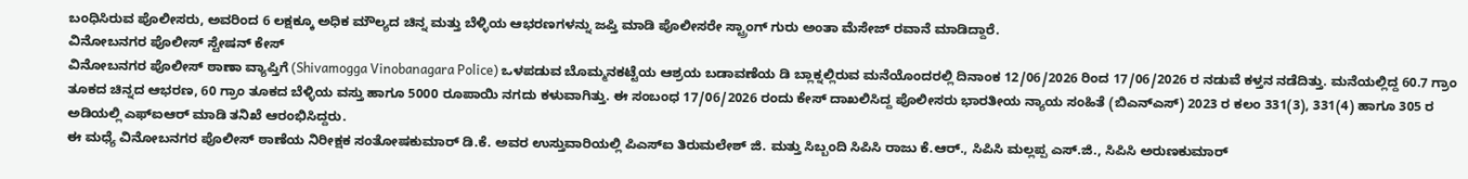ಬಂಧಿಸಿರುವ ಪೊಲೀಸರು, ಅವರಿಂದ 6 ಲಕ್ಷಕ್ಕೂ ಅಧಿಕ ಮೌಲ್ಯದ ಚಿನ್ನ ಮತ್ತು ಬೆಳ್ಳಿಯ ಆಭರಣಗಳನ್ನು ಜಪ್ತಿ ಮಾಡಿ ಪೊಲೀಸರೇ ಸ್ಟ್ರಾಂಗ್ ಗುರು ಅಂತಾ ಮೆಸೇಜ್ ರವಾನೆ ಮಾಡಿದ್ದಾರೆ.
ವಿನೋಬನಗರ ಪೊಲೀಸ್ ಸ್ಟೇಷನ್ ಕೇಸ್
ವಿನೋಬನಗರ ಪೊಲೀಸ್ ಠಾಣಾ ವ್ಯಾಪ್ತಿಗೆ (Shivamogga Vinobanagara Police) ಒಳಪಡುವ ಬೊಮ್ಮನಕಟ್ಟೆಯ ಆಶ್ರಯ ಬಡಾವಣೆಯ ಡಿ ಬ್ಲಾಕ್ನಲ್ಲಿರುವ ಮನೆಯೊಂದರಲ್ಲಿ ದಿನಾಂಕ 12/06/2026 ರಿಂದ 17/06/2026 ರ ನಡುವೆ ಕಳ್ತನ ನಡೆದಿತ್ತು. ಮನೆಯಲ್ಲಿದ್ದ 60.7 ಗ್ರಾಂ ತೂಕದ ಚಿನ್ನದ ಆಭರಣ, 60 ಗ್ರಾಂ ತೂಕದ ಬೆಳ್ಳಿಯ ವಸ್ತು ಹಾಗೂ 5000 ರೂಪಾಯಿ ನಗದು ಕಳುವಾಗಿತ್ತು. ಈ ಸಂಬಂಧ 17/06/2026 ರಂದು ಕೇಸ್ ದಾಖಲಿಸಿದ್ದ ಪೊಲೀಸರು ಭಾರತೀಯ ನ್ಯಾಯ ಸಂಹಿತೆ (ಬಿಎನ್ಎಸ್) 2023 ರ ಕಲಂ 331(3), 331(4) ಹಾಗೂ 305 ರ ಅಡಿಯಲ್ಲಿ ಎಫ್ಐಆರ್ ಮಾಡಿ ತನಿಖೆ ಆರಂಭಿಸಿದ್ದರು.
ಈ ಮಧ್ಯೆ ವಿನೋಬನಗರ ಪೊಲೀಸ್ ಠಾಣೆಯ ನಿರೀಕ್ಷಕ ಸಂತೋಷಕುಮಾರ್ ಡಿ.ಕೆ. ಅವರ ಉಸ್ತುವಾರಿಯಲ್ಲಿ ಪಿಎಸ್ಐ ತಿರುಮಲೇಶ್ ಜಿ. ಮತ್ತು ಸಿಬ್ಬಂದಿ ಸಿಪಿಸಿ ರಾಜು ಕೆ.ಆರ್., ಸಿಪಿಸಿ ಮಲ್ಲಪ್ಪ ಎಸ್.ಜಿ., ಸಿಪಿಸಿ ಅರುಣಕುಮಾರ್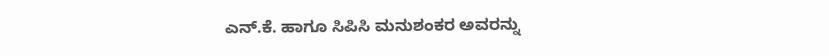ಎನ್.ಕೆ. ಹಾಗೂ ಸಿಪಿಸಿ ಮನುಶಂಕರ ಅವರನ್ನು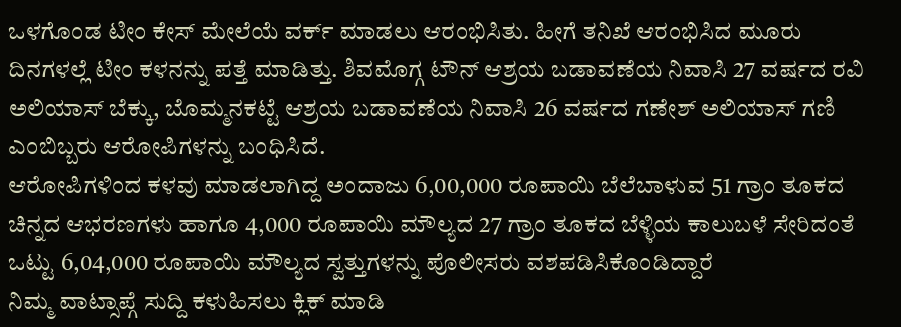ಒಳಗೊಂಡ ಟೀಂ ಕೇಸ್ ಮೇಲೆಯೆ ವರ್ಕ್ ಮಾಡಲು ಆರಂಭಿಸಿತು. ಹೀಗೆ ತನಿಖೆ ಆರಂಭಿಸಿದ ಮೂರು ದಿನಗಳಲ್ಲೆ ಟೀಂ ಕಳನನ್ನು ಪತ್ತೆ ಮಾಡಿತ್ತು. ಶಿವಮೊಗ್ಗ ಟೌನ್ ಆಶ್ರಯ ಬಡಾವಣೆಯ ನಿವಾಸಿ 27 ವರ್ಷದ ರವಿ ಅಲಿಯಾಸ್ ಬೆಕ್ಕು, ಬೊಮ್ಮನಕಟ್ಟೆ ಆಶ್ರಯ ಬಡಾವಣೆಯ ನಿವಾಸಿ 26 ವರ್ಷದ ಗಣೇಶ್ ಅಲಿಯಾಸ್ ಗಣಿ ಎಂಬಿಬ್ಬರು ಆರೋಪಿಗಳನ್ನು ಬಂಧಿಸಿದೆ.
ಆರೋಪಿಗಳಿಂದ ಕಳವು ಮಾಡಲಾಗಿದ್ದ ಅಂದಾಜು 6,00,000 ರೂಪಾಯಿ ಬೆಲೆಬಾಳುವ 51 ಗ್ರಾಂ ತೂಕದ ಚಿನ್ನದ ಆಭರಣಗಳು ಹಾಗೂ 4,000 ರೂಪಾಯಿ ಮೌಲ್ಯದ 27 ಗ್ರಾಂ ತೂಕದ ಬೆಳ್ಳಿಯ ಕಾಲುಬಳೆ ಸೇರಿದಂತೆ ಒಟ್ಟು 6,04,000 ರೂಪಾಯಿ ಮೌಲ್ಯದ ಸ್ವತ್ತುಗಳನ್ನು ಪೊಲೀಸರು ವಶಪಡಿಸಿಕೊಂಡಿದ್ದಾರೆ
ನಿಮ್ಮ ವಾಟ್ಸಾಪ್ಗೆ ಸುದ್ದಿ ಕಳುಹಿಸಲು ಕ್ಲಿಕ್ ಮಾಡಿ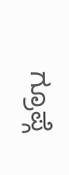ಗ್ರೂಪ್ಗೆ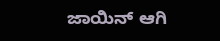ಜಾಯಿನ್ ಆಗಿ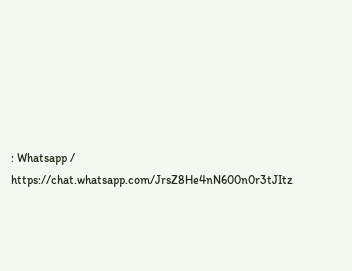: Whatsapp / https://chat.whatsapp.com/JrsZ8He4nN600n0r3tJItz